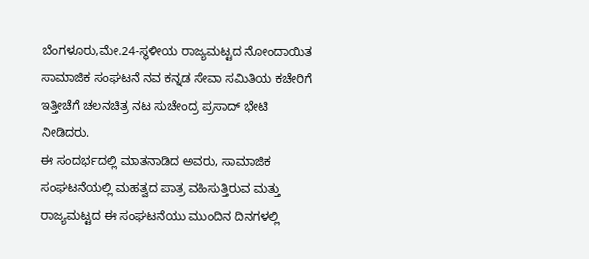ಬೆಂಗಳೂರು,ಮೇ.24-ಸ್ಥಳೀಯ ರಾಜ್ಯಮಟ್ಟದ ನೋಂದಾಯಿತ ಸಾಮಾಜಿಕ ಸಂಘಟನೆ ನವ ಕನ್ನಡ ಸೇವಾ ಸಮಿತಿಯ ಕಚೇರಿಗೆ ಇತ್ತೀಚೆಗೆ ಚಲನಚಿತ್ರ ನಟ ಸುಚೇಂದ್ರ ಪ್ರಸಾದ್ ಭೇಟಿ ನೀಡಿದರು.
ಈ ಸಂದರ್ಭದಲ್ಲಿ ಮಾತನಾಡಿದ ಅವರು, ಸಾಮಾಜಿಕ ಸಂಘಟನೆಯಲ್ಲಿ ಮಹತ್ವದ ಪಾತ್ರ ವಹಿಸುತ್ತಿರುವ ಮತ್ತು ರಾಜ್ಯಮಟ್ಟದ ಈ ಸಂಘಟನೆಯು ಮುಂದಿನ ದಿನಗಳಲ್ಲಿ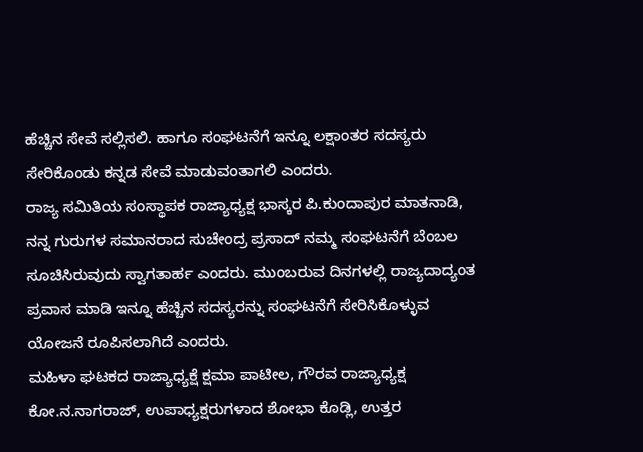ಹೆಚ್ಚಿನ ಸೇವೆ ಸಲ್ಲಿಸಲಿ. ಹಾಗೂ ಸಂಘಟನೆಗೆ ಇನ್ನೂ ಲಕ್ಷಾಂತರ ಸದಸ್ಯರು ಸೇರಿಕೊಂಡು ಕನ್ನಡ ಸೇವೆ ಮಾಡುವಂತಾಗಲಿ ಎಂದರು.
ರಾಜ್ಯ ಸಮಿತಿಯ ಸಂಸ್ಥಾಪಕ ರಾಜ್ಯಾಧ್ಯಕ್ಷ ಭಾಸ್ಕರ ಪಿ.ಕುಂದಾಪುರ ಮಾತನಾಡಿ, ನನ್ನ ಗುರುಗಳ ಸಮಾನರಾದ ಸುಚೇಂದ್ರ ಪ್ರಸಾದ್ ನಮ್ಮ ಸಂಘಟನೆಗೆ ಬೆಂಬಲ ಸೂಚಿಸಿರುವುದು ಸ್ವಾಗತಾರ್ಹ ಎಂದರು. ಮುಂಬರುವ ದಿನಗಳಲ್ಲಿ ರಾಜ್ಯದಾದ್ಯಂತ ಪ್ರವಾಸ ಮಾಡಿ ಇನ್ನೂ ಹೆಚ್ಚಿನ ಸದಸ್ಯರನ್ನು ಸಂಘಟನೆಗೆ ಸೇರಿಸಿಕೊಳ್ಳುವ ಯೋಜನೆ ರೂಪಿಸಲಾಗಿದೆ ಎಂದರು.
ಮಹಿಳಾ ಘಟಕದ ರಾಜ್ಯಾಧ್ಯಕ್ಷೆ ಕ್ಷಮಾ ಪಾಟೀಲ, ಗೌರವ ರಾಜ್ಯಾಧ್ಯಕ್ಷ ಕೋ.ನ.ನಾಗರಾಜ್, ಉಪಾಧ್ಯಕ್ಷರುಗಳಾದ ಶೋಭಾ ಕೊಡ್ಲಿ, ಉತ್ತರ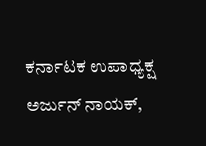ಕರ್ನಾಟಕ ಉಪಾಧ್ಯಕ್ಷ ಅರ್ಜುನ್ ನಾಯಕ್,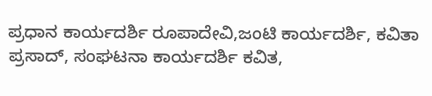ಪ್ರಧಾನ ಕಾರ್ಯದರ್ಶಿ ರೂಪಾದೇವಿ,ಜಂಟಿ ಕಾರ್ಯದರ್ಶಿ, ಕವಿತಾ ಪ್ರಸಾದ್, ಸಂಘಟನಾ ಕಾರ್ಯದರ್ಶಿ ಕವಿತ,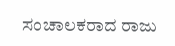ಸಂಚಾಲಕರಾದ ರಾಜು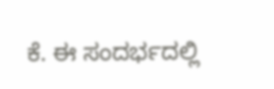ಕೆ. ಈ ಸಂದರ್ಭದಲ್ಲಿ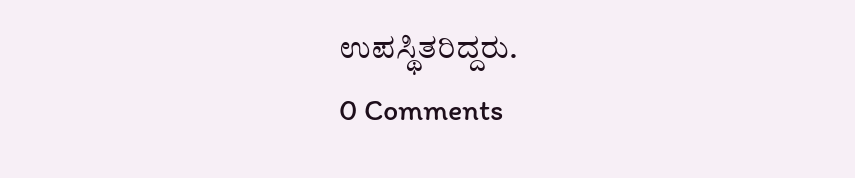ಉಪಸ್ಥಿತರಿದ್ದರು.
0 Comments